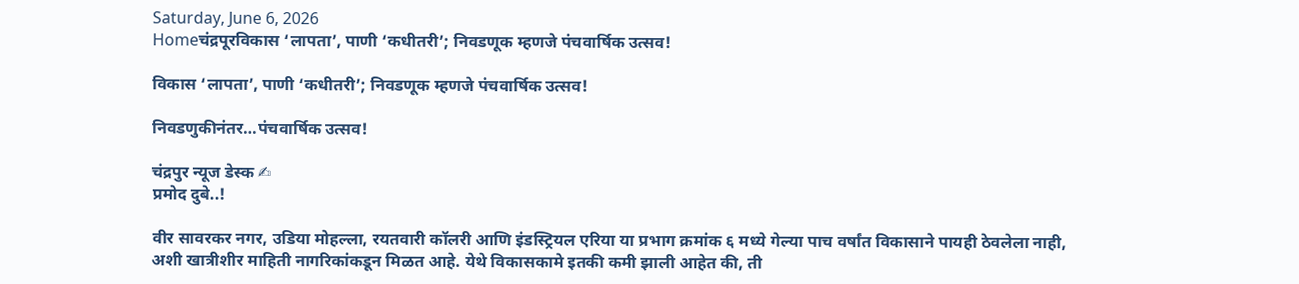Saturday, June 6, 2026
Homeचंद्रपूरविकास ‘लापता’, पाणी ‘कधीतरी’; निवडणूक म्हणजे पंचवार्षिक उत्सव!

विकास ‘लापता’, पाणी ‘कधीतरी’; निवडणूक म्हणजे पंचवार्षिक उत्सव!

निवडणुकीनंतर…पंचवार्षिक उत्सव!

चंद्रपुर न्यूज डेस्क ✍
प्रमोद दुबे..!

वीर सावरकर नगर, उडिया मोहल्ला, रयतवारी कॉलरी आणि इंडस्ट्रियल एरिया या प्रभाग क्रमांक ६ मध्ये गेल्या पाच वर्षांत विकासाने पायही ठेवलेला नाही, अशी खात्रीशीर माहिती नागरिकांकडून मिळत आहे. येथे विकासकामे इतकी कमी झाली आहेत की, ती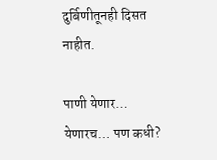दुर्बिणीतूनही दिसत नाहीत.

पाणी येणार… येणारच… पण कधी?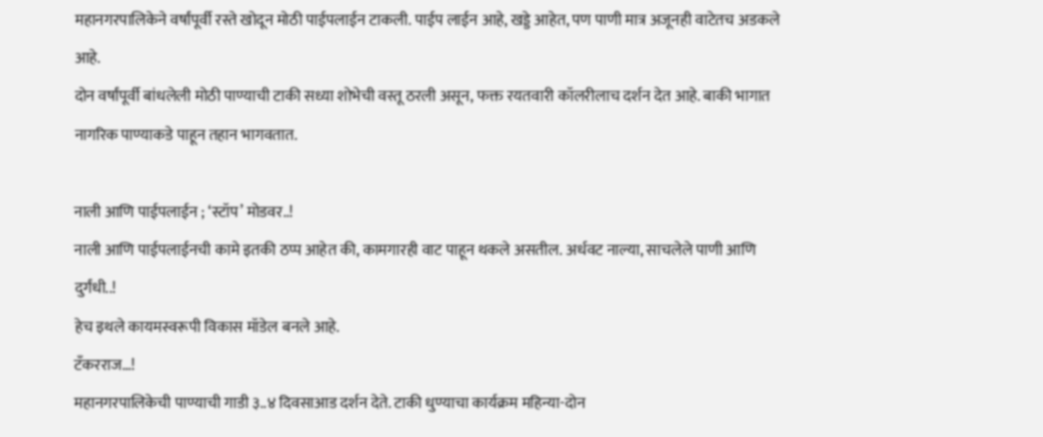महानगरपालिकेने वर्षांपूर्वी रस्ते खोदून मोठी पाईपलाईन टाकली. पाईप लाईन आहे, खड्डे आहेत, पण पाणी मात्र अजूनही वाटेतच अडकले आहे.
दोन वर्षांपूर्वी बांधलेली मोठी पाण्याची टाकी सध्या शोभेची वस्तू ठरली असून, फक्त रयतवारी कॉलरीलाच दर्शन देत आहे. बाकी भागात नागरिक पाण्याकडे पाहून तहान भागवतात.

नाली आणि पाईपलाईन ; ‘स्टॉप’ मोडवर..!
नाली आणि पाईपलाईनची कामे इतकी ठप्प आहेत की, कामगारही वाट पाहून थकले असतील. अर्धवट नाल्या, साचलेले पाणी आणि दुर्गंधी..!
हेच इथले कायमस्वरूपी विकास मॉडेल बनले आहे.
टँकरराज…!
महानगरपालिकेची पाण्याची गाडी ३..४ दिवसाआड दर्शन देते. टाकी धुण्याचा कार्यक्रम महिन्या-दोन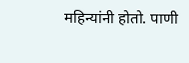महिन्यांनी होतो. पाणी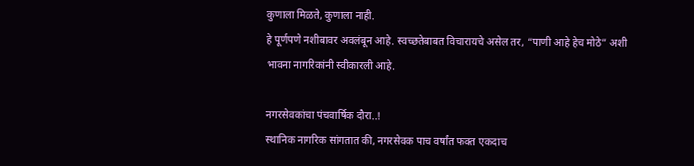कुणाला मिळते, कुणाला नाही.
हे पूर्णपणे नशीबावर अवलंबून आहे. स्वच्छतेबाबत विचारायचे असेल तर, “पाणी आहे हेच मोठे” अशी भावना नागरिकांनी स्वीकारली आहे.

नगरसेवकांचा पंचवार्षिक दौरा..!
स्थानिक नागरिक सांगतात की, नगरसेवक पाच वर्षांत फक्त एकदाच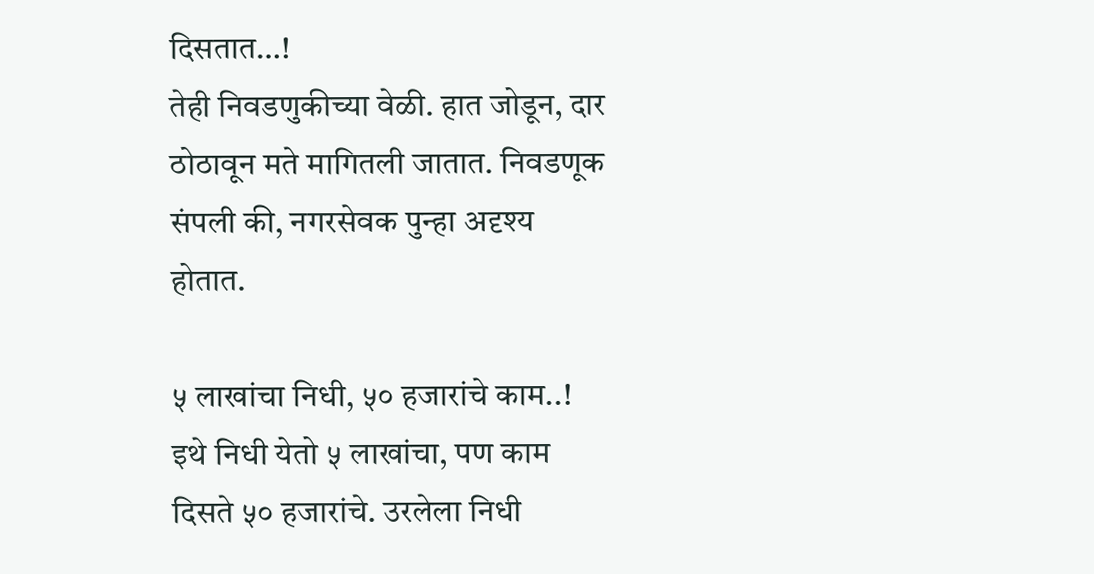दिसतात…!
तेही निवडणुकीच्या वेळी. हात जोडून, दार ठोठावून मते मागितली जातात. निवडणूक संपली की, नगरसेवक पुन्हा अदृश्य होतात.

५ लाखांचा निधी, ५० हजारांचे काम..!
इथे निधी येतो ५ लाखांचा, पण काम दिसते ५० हजारांचे. उरलेला निधी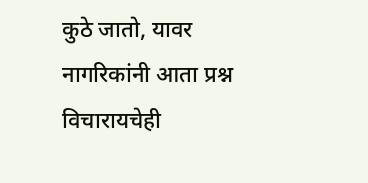कुठे जातो, यावर नागरिकांनी आता प्रश्न विचारायचेही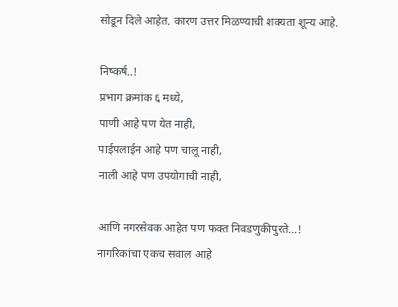सोडून दिले आहेत. कारण उत्तर मिळण्याची शक्यता शून्य आहे.

निष्कर्ष..!
प्रभाग क्रमांक ६ मध्ये,
पाणी आहे पण येत नाही,
पाईपलाईन आहे पण चालू नाही,
नाली आहे पण उपयोगाची नाही,

आणि नगरसेवक आहेत पण फक्त निवडणुकीपुरते…!
नागरिकांचा एकच सवाल आहे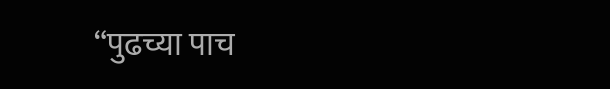“पुढच्या पाच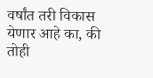वर्षांत तरी विकास येणार आहे का, की तोही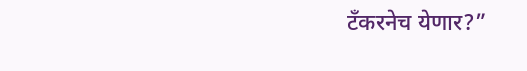टँकरनेच येणार?”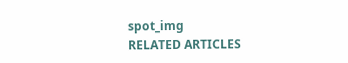spot_img
RELATED ARTICLES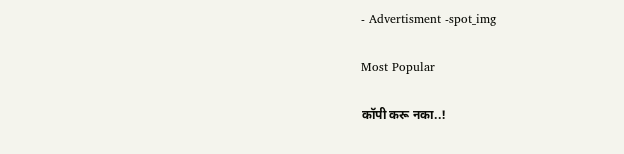- Advertisment -spot_img

Most Popular

कॉपी करू नका..!